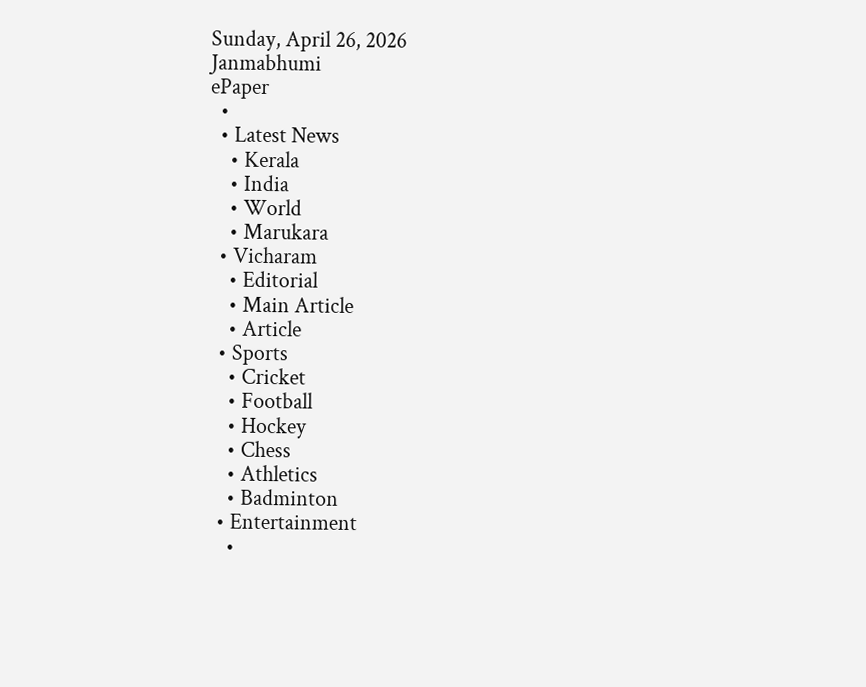Sunday, April 26, 2026
Janmabhumi
ePaper
  •
  • Latest News
    • Kerala
    • India
    • World
    • Marukara
  • Vicharam
    • Editorial
    • Main Article
    • Article
  • Sports
    • Cricket
    • Football
    • Hockey
    • Chess
    • Athletics
    • Badminton
  • Entertainment
    •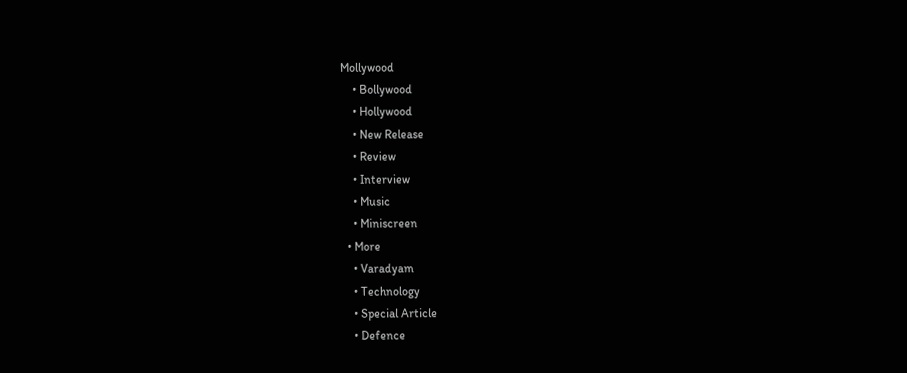Mollywood
    • Bollywood
    • Hollywood
    • New Release
    • Review
    • Interview
    • Music
    • Miniscreen
  • More
    • Varadyam
    • Technology
    • Special Article
    • Defence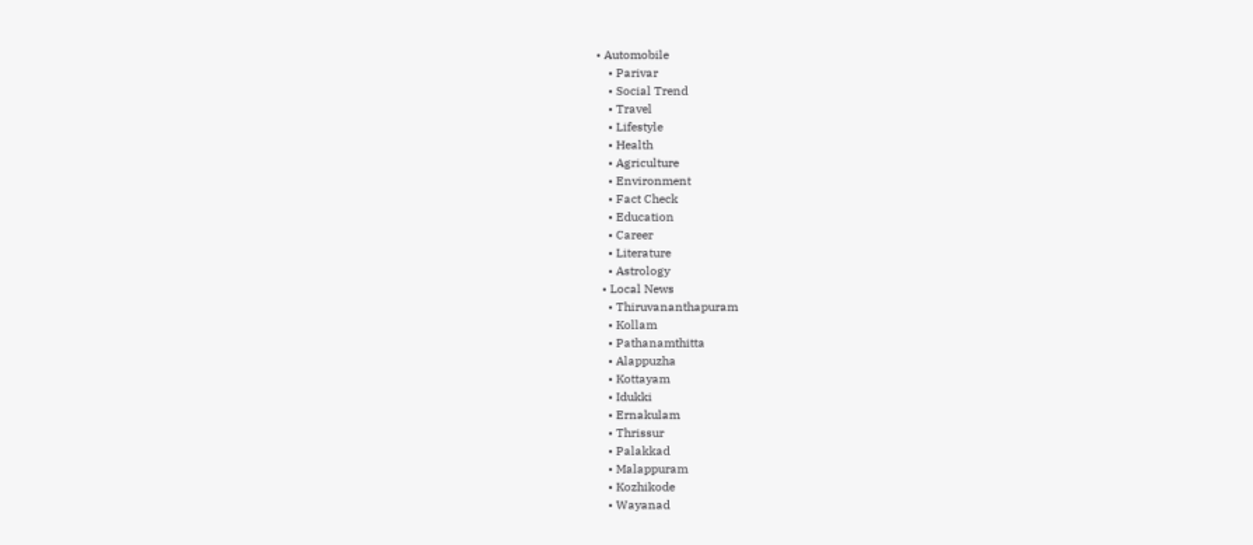• Automobile
    • Parivar
    • Social Trend
    • Travel
    • Lifestyle
    • Health
    • Agriculture
    • Environment
    • Fact Check
    • Education
    • Career
    • Literature
    • Astrology
  • Local News
    • Thiruvananthapuram
    • Kollam
    • Pathanamthitta
    • Alappuzha
    • Kottayam
    • Idukki
    • Ernakulam
    • Thrissur
    • Palakkad
    • Malappuram
    • Kozhikode
    • Wayanad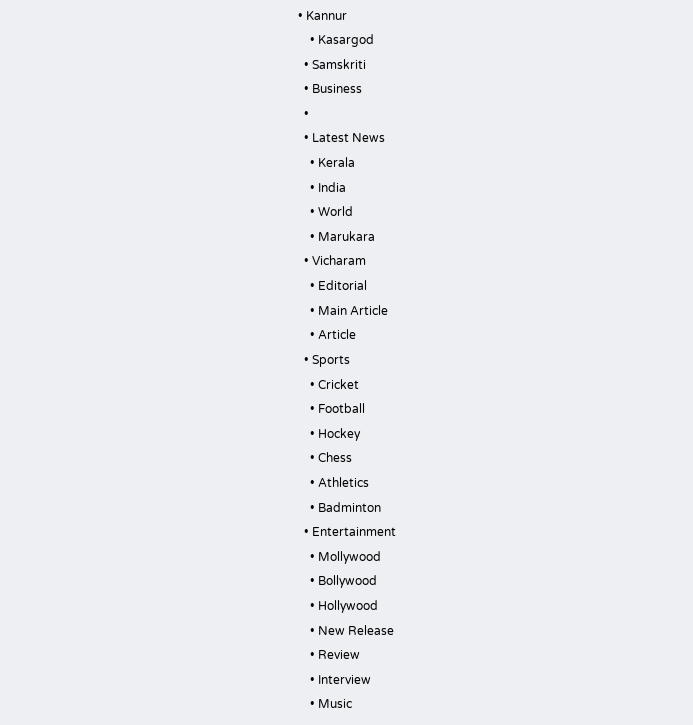• Kannur
    • Kasargod
  • Samskriti
  • Business
  •
  • Latest News
    • Kerala
    • India
    • World
    • Marukara
  • Vicharam
    • Editorial
    • Main Article
    • Article
  • Sports
    • Cricket
    • Football
    • Hockey
    • Chess
    • Athletics
    • Badminton
  • Entertainment
    • Mollywood
    • Bollywood
    • Hollywood
    • New Release
    • Review
    • Interview
    • Music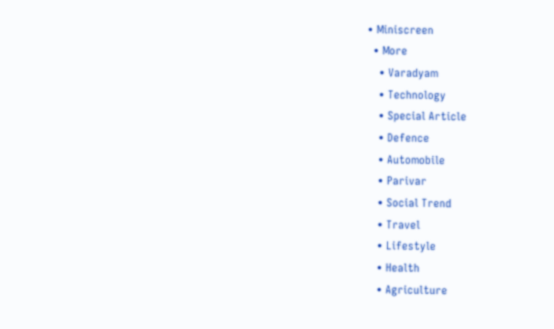• Miniscreen
  • More
    • Varadyam
    • Technology
    • Special Article
    • Defence
    • Automobile
    • Parivar
    • Social Trend
    • Travel
    • Lifestyle
    • Health
    • Agriculture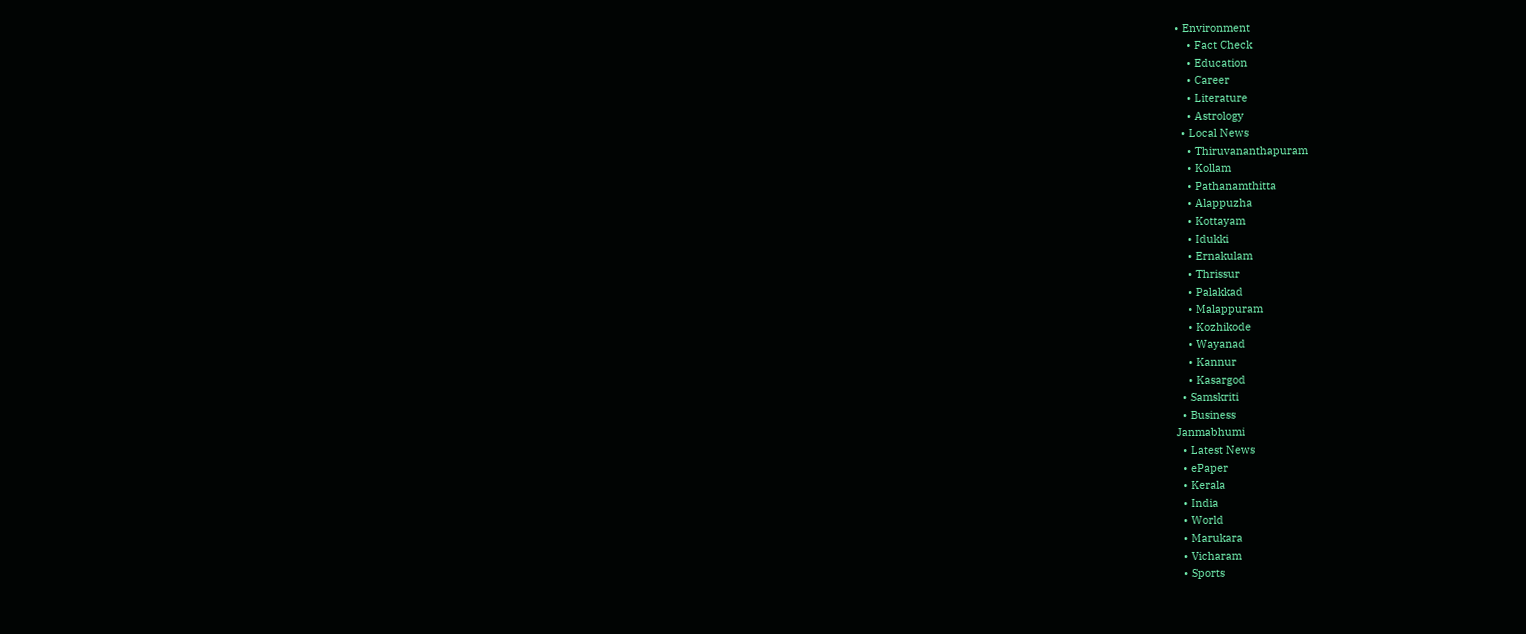• Environment
    • Fact Check
    • Education
    • Career
    • Literature
    • Astrology
  • Local News
    • Thiruvananthapuram
    • Kollam
    • Pathanamthitta
    • Alappuzha
    • Kottayam
    • Idukki
    • Ernakulam
    • Thrissur
    • Palakkad
    • Malappuram
    • Kozhikode
    • Wayanad
    • Kannur
    • Kasargod
  • Samskriti
  • Business
Janmabhumi
  • Latest News
  • ePaper
  • Kerala
  • India
  • World
  • Marukara
  • Vicharam
  • Sports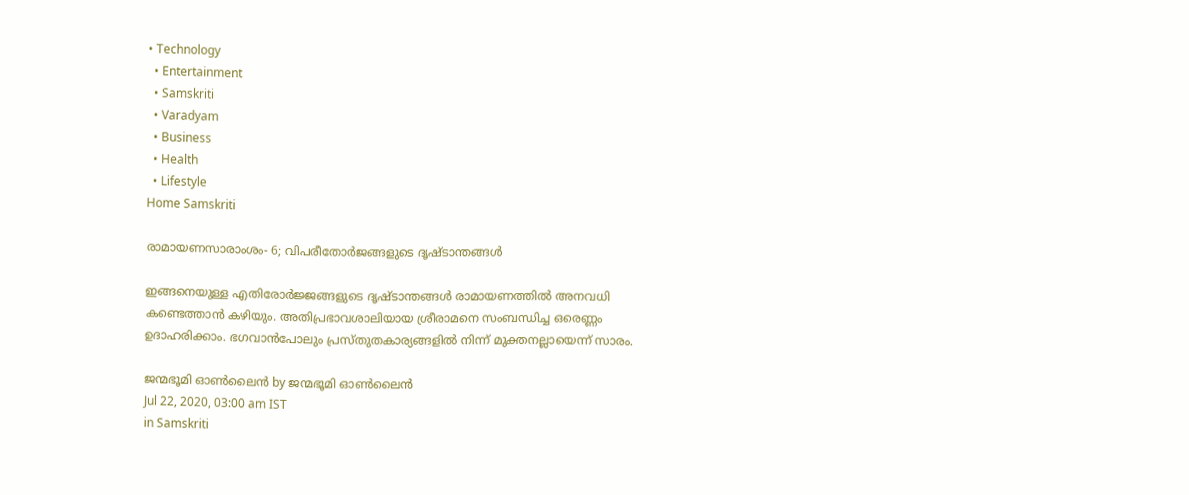• Technology
  • Entertainment
  • Samskriti
  • Varadyam
  • Business
  • Health
  • Lifestyle
Home Samskriti

രാമായണസാരാംശം- 6; വിപരീതോര്‍ജങ്ങളുടെ ദൃഷ്ടാന്തങ്ങള്‍

ഇങ്ങനെയുള്ള എതിരോര്‍ജ്ജങ്ങളുടെ ദൃഷ്ടാന്തങ്ങള്‍ രാമായണത്തില്‍ അനവധി കണ്ടെത്താന്‍ കഴിയും. അതിപ്രഭാവശാലിയായ ശ്രീരാമനെ സംബന്ധിച്ച ഒരെണ്ണം ഉദാഹരിക്കാം. ഭഗവാന്‍പോലും പ്രസ്തുതകാര്യങ്ങളില്‍ നിന്ന് മുക്തനല്ലായെന്ന് സാരം.

ജന്മഭൂമി ഓണ്‍ലൈന്‍ by ജന്മഭൂമി ഓണ്‍ലൈന്‍
Jul 22, 2020, 03:00 am IST
in Samskriti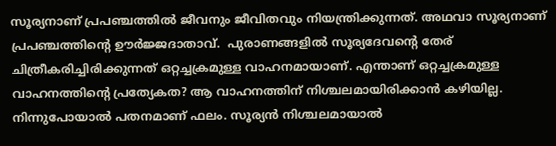സൂര്യനാണ് പ്രപഞ്ചത്തില്‍ ജീവനും ജീവിതവും നിയന്ത്രിക്കുന്നത്. അഥവാ സൂര്യനാണ് പ്രപഞ്ചത്തിന്റെ ഊര്‍ജ്ജദാതാവ്.  പുരാണങ്ങളില്‍ സൂര്യദേവന്റെ തേര് ചിത്രീകരിച്ചിരിക്കുന്നത് ഒറ്റച്ചക്രമുള്ള വാഹനമായാണ്. എന്താണ് ഒറ്റച്ചക്രമുള്ള വാഹനത്തിന്റെ പ്രത്യേകത? ആ വാഹനത്തിന് നിശ്ചലമായിരിക്കാന്‍ കഴിയില്ല. നിന്നുപോയാല്‍ പതനമാണ് ഫലം. സൂര്യന്‍ നിശ്ചലമായാല്‍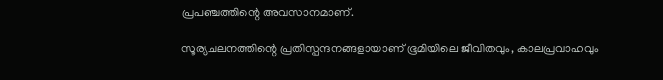പ്രപഞ്ചത്തിന്റെ അവസാനമാണ്.

സൂര്യചലനത്തിന്റെ പ്രതിസ്പന്ദനങ്ങളായാണ് ഭൂമിയിലെ ജീവിതവും, കാലപ്രവാഹവും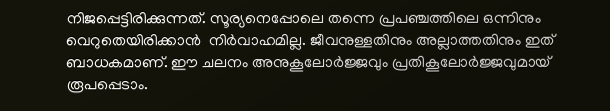നിജപ്പെട്ടിരിക്കുന്നത്. സൂര്യനെപ്പോലെ തന്നെ പ്രപഞ്ചത്തിലെ ഒന്നിനും വെറുതെയിരിക്കാന്‍  നിര്‍വാഹമില്ല. ജീവനുള്ളതിനും അല്ലാത്തതിനും ഇത് ബാധകമാണ്. ഈ ചലനം അനുകൂലോര്‍ജ്ജവും പ്രതികൂലോര്‍ജ്ജവുമായ് രൂപപ്പെടാം.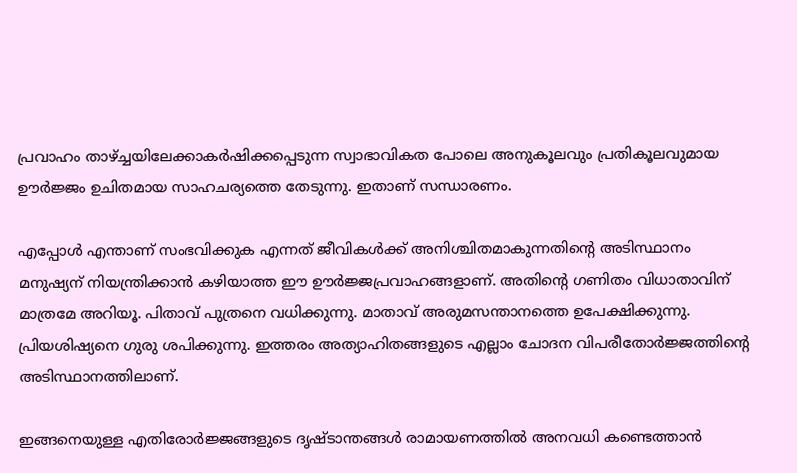പ്രവാഹം താഴ്‌ച്ചയിലേക്കാകര്‍ഷിക്കപ്പെടുന്ന സ്വാഭാവികത പോലെ അനുകൂലവും പ്രതികൂലവുമായ ഊര്‍ജ്ജം ഉചിതമായ സാഹചര്യത്തെ തേടുന്നു. ഇതാണ് സന്ധാരണം.

എപ്പോള്‍ എന്താണ് സംഭവിക്കുക എന്നത് ജീവികള്‍ക്ക് അനിശ്ചിതമാകുന്നതിന്റെ അടിസ്ഥാനം മനുഷ്യന് നിയന്ത്രിക്കാന്‍ കഴിയാത്ത ഈ ഊര്‍ജ്ജപ്രവാഹങ്ങളാണ്. അതിന്റെ ഗണിതം വിധാതാവിന് മാത്രമേ അറിയൂ. പിതാവ് പുത്രനെ വധിക്കുന്നു. മാതാവ് അരുമസന്താനത്തെ ഉപേക്ഷിക്കുന്നു. പ്രിയശിഷ്യനെ ഗുരു ശപിക്കുന്നു. ഇത്തരം അത്യാഹിതങ്ങളുടെ എല്ലാം ചോദന വിപരീതോര്‍ജ്ജത്തിന്റെ അടിസ്ഥാനത്തിലാണ്.

ഇങ്ങനെയുള്ള എതിരോര്‍ജ്ജങ്ങളുടെ ദൃഷ്ടാന്തങ്ങള്‍ രാമായണത്തില്‍ അനവധി കണ്ടെത്താന്‍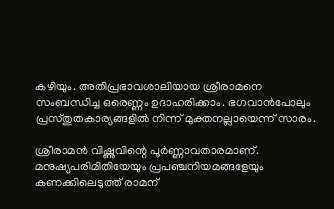കഴിയും. അതിപ്രഭാവശാലിയായ ശ്രീരാമനെ സംബന്ധിച്ച ഒരെണ്ണം ഉദാഹരിക്കാം. ഭഗവാന്‍പോലും പ്രസ്തുതകാര്യങ്ങളില്‍ നിന്ന് മുക്തനല്ലായെന്ന് സാരം.

ശ്രീരാമന്‍ വിഷ്ണുവിന്റെ പൂര്‍ണ്ണാവതാരമാണ്. മനുഷ്യപരിമിതിയേയും പ്രപഞ്ചനിയമങ്ങളേയും കണക്കിലെടുത്ത് രാമന്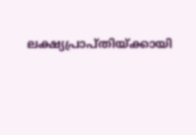ലക്ഷ്യപ്രാപ്തിയ്‌ക്കായി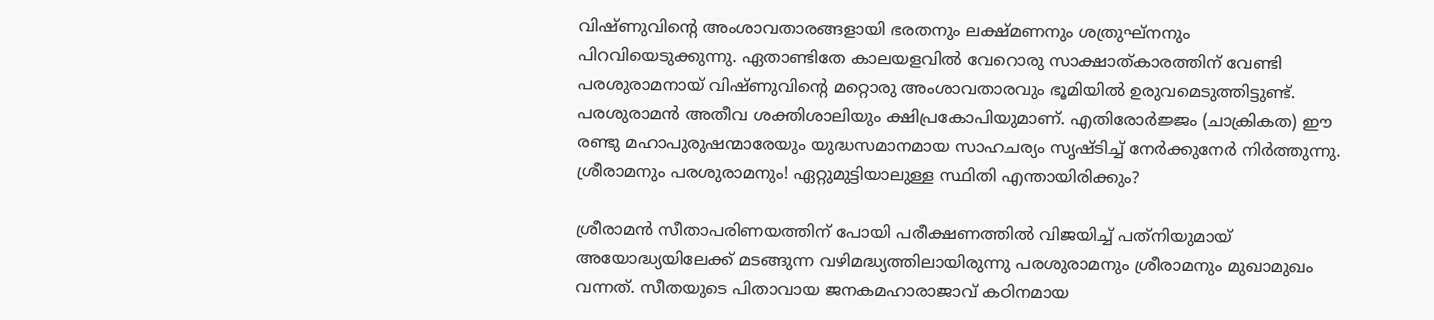വിഷ്ണുവിന്റെ അംശാവതാരങ്ങളായി ഭരതനും ലക്ഷ്മണനും ശത്രുഘ്‌നനും പിറവിയെടുക്കുന്നു. ഏതാണ്ടിതേ കാലയളവില്‍ വേറൊരു സാക്ഷാത്കാരത്തിന് വേണ്ടി പരശുരാമനായ് വിഷ്ണുവിന്റെ മറ്റൊരു അംശാവതാരവും ഭൂമിയില്‍ ഉരുവമെടുത്തിട്ടുണ്ട്. പരശുരാമന്‍ അതീവ ശക്തിശാലിയും ക്ഷിപ്രകോപിയുമാണ്. എതിരോര്‍ജ്ജം (ചാക്രികത) ഈ രണ്ടു മഹാപുരുഷന്മാരേയും യുദ്ധസമാനമായ സാഹചര്യം സൃഷ്ടിച്ച് നേര്‍ക്കുനേര്‍ നിര്‍ത്തുന്നു. ശ്രീരാമനും പരശുരാമനും! ഏറ്റുമുട്ടിയാലുള്ള സ്ഥിതി എന്തായിരിക്കും?

ശ്രീരാമന്‍ സീതാപരിണയത്തിന് പോയി പരീക്ഷണത്തില്‍ വിജയിച്ച് പത്‌നിയുമായ് അയോദ്ധ്യയിലേക്ക് മടങ്ങുന്ന വഴിമദ്ധ്യത്തിലായിരുന്നു പരശുരാമനും ശ്രീരാമനും മുഖാമുഖം വന്നത്. സീതയുടെ പിതാവായ ജനകമഹാരാജാവ് കഠിനമായ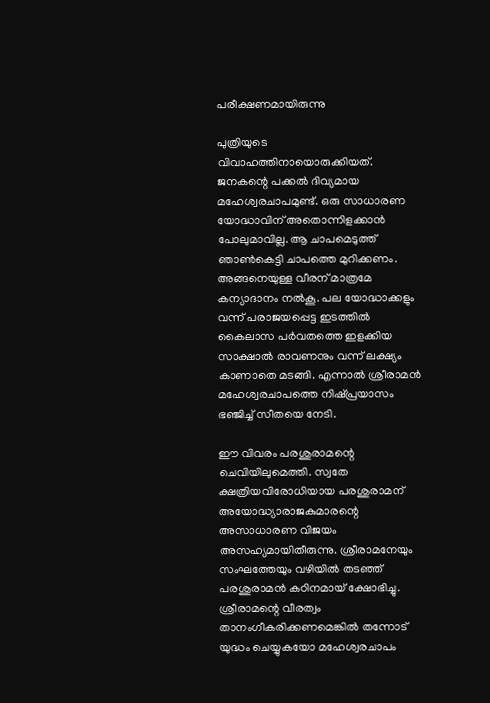പരീക്ഷണമായിരുന്നു

പുത്രിയുടെ വിവാഹത്തിനായൊരുക്കിയത്. ജനകന്റെ പക്കല്‍ ദിവ്യമായ മഹേശ്വരചാപമുണ്ട്. ഒരു സാധാരണ യോദ്ധാവിന് അതൊന്നിളക്കാന്‍  പോലുമാവില്ല. ആ ചാപമെടുത്ത് ഞാണ്‍കെട്ടി ചാപത്തെ മുറിക്കണം. അങ്ങനെയുള്ള വീരന് മാത്രമേ കന്യാദാനം നല്‍കൂ. പല യോദ്ധാക്കളും വന്ന് പരാജയപ്പെട്ട ഇടത്തില്‍ കൈലാസ പര്‍വതത്തെ ഇളക്കിയ സാക്ഷാല്‍ രാവണനും വന്ന് ലക്ഷ്യം കാണാതെ മടങ്ങി. എന്നാല്‍ ശ്രീരാമന്‍ മഹേശ്വരചാപത്തെ നിഷ്പ്രയാസം ഭഞ്ജിച്ച് സീതയെ നേടി.

ഈ വിവരം പരശുരാമന്റെ ചെവിയിലുമെത്തി. സ്വതേ ക്ഷത്രിയവിരോധിയായ പരശുരാമന് അയോദ്ധ്യാരാജകുമാരന്റെ അസാധാരണ വിജയം അസഹ്യമായിതീരുന്നു. ശ്രീരാമനേയും സംഘത്തേയും വഴിയില്‍ തടഞ്ഞ് പരശുരാമന്‍ കഠിനമായ് ക്ഷോഭിച്ചു. ശ്രീരാമന്റെ വീരത്വം താനംഗീകരിക്കണമെങ്കില്‍ തന്നോട് യുദ്ധം ചെയ്യുകയോ മഹേശ്വരചാപം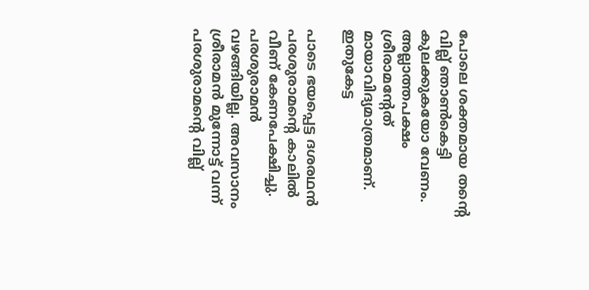പോലെ ശക്തമായ തന്റെ വില്ല് ഞാണ്‍കെട്ടി കുലക്കുകയോ വേണം. അല്ലാത്തപക്ഷം ശ്രീരാമന്റേത്  മായാവിദ്യമാത്രമാണ്. ഇതുകേട്ട

പാടെ ഭയപ്പെട്ട ദശരഥന്‍ പരശുരാമന്റെ കാലില്‍ വീണ് കേണപേക്ഷിച്ചു. പരശുരാമന്‍ വഴങ്ങിയില്ല. അവസാനം ശ്രീരാമന്‍ മുന്നോട്ട് വന്ന് പരശുരാമന്റെ വില്ല്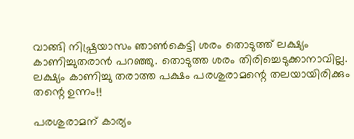വാങ്ങി നിഷ്പ്രയാസം ഞാണ്‍കെട്ടി ശരം തൊടുത്ത് ലക്ഷ്യം കാണിച്ചുതരാന്‍ പറഞ്ഞു. തൊടുത്ത ശരം തിരിച്ചെടുക്കാനാവില്ല. ലക്ഷ്യം കാണിച്ചു തരാത്ത പക്ഷം പരശുരാമന്റെ തലയായിരിക്കും തന്റെ ഉന്നം!!

പരശുരാമന് കാര്യം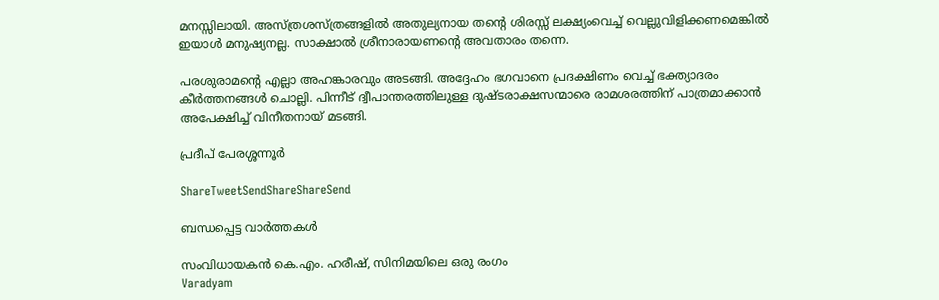മനസ്സിലായി. അസ്ത്രശസ്ത്രങ്ങളില്‍ അതുല്യനായ തന്റെ ശിരസ്സ് ലക്ഷ്യംവെച്ച് വെല്ലുവിളിക്കണമെങ്കില്‍ ഇയാള്‍ മനുഷ്യനല്ല. സാക്ഷാല്‍ ശ്രീനാരായണന്റെ അവതാരം തന്നെ.

പരശുരാമന്റെ എല്ലാ അഹങ്കാരവും അടങ്ങി. അദ്ദേഹം ഭഗവാനെ പ്രദക്ഷിണം വെച്ച് ഭക്ത്യാദരം കീര്‍ത്തനങ്ങള്‍ ചൊല്ലി. പിന്നീട് ദ്വീപാന്തരത്തിലുള്ള ദുഷ്ടരാക്ഷസന്മാരെ രാമശരത്തിന് പാത്രമാക്കാന്‍ അപേക്ഷിച്ച് വിനീതനായ് മടങ്ങി.

പ്രദീപ് പേരശ്ശന്നൂര്‍

ShareTweetSendShareShareSend

ബന്ധപ്പെട്ട വാര്‍ത്തകള്‍

സംവിധായകന്‍ കെ.എം. ഹരീഷ്, സിനിമയിലെ ഒരു രംഗം
Varadyam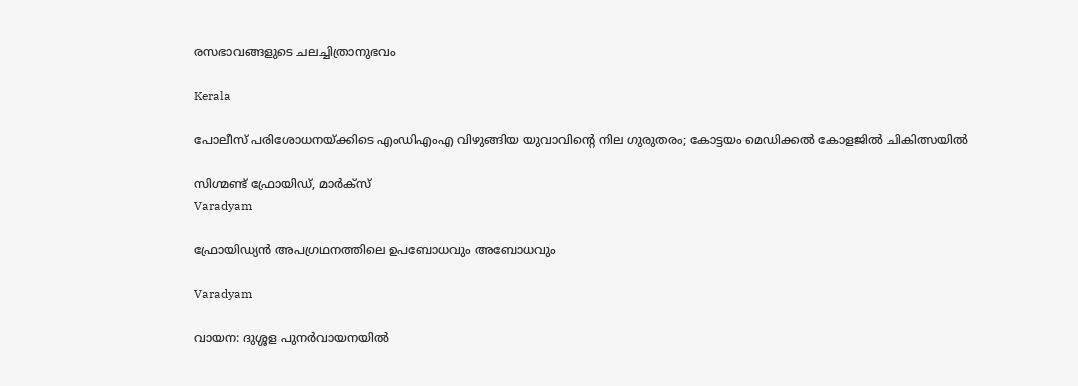രസഭാവങ്ങളുടെ ചലച്ചിത്രാനുഭവം

Kerala

പോലീസ് പരിശോധനയ്‌ക്കിടെ എംഡിഎംഎ വിഴുങ്ങിയ യുവാവിന്റെ നില ഗുരുതരം; കോട്ടയം മെഡിക്കൽ കോളജിൽ ചികിത്സയിൽ

സിഗ്മണ്ട് ഫ്രോയിഡ്, മാര്‍ക്‌സ്‌
Varadyam

ഫ്രോയിഡ്യന്‍ അപഗ്രഥനത്തിലെ ഉപബോധവും അബോധവും

Varadyam

വായന: ദുശ്ശള പുനര്‍വായനയില്‍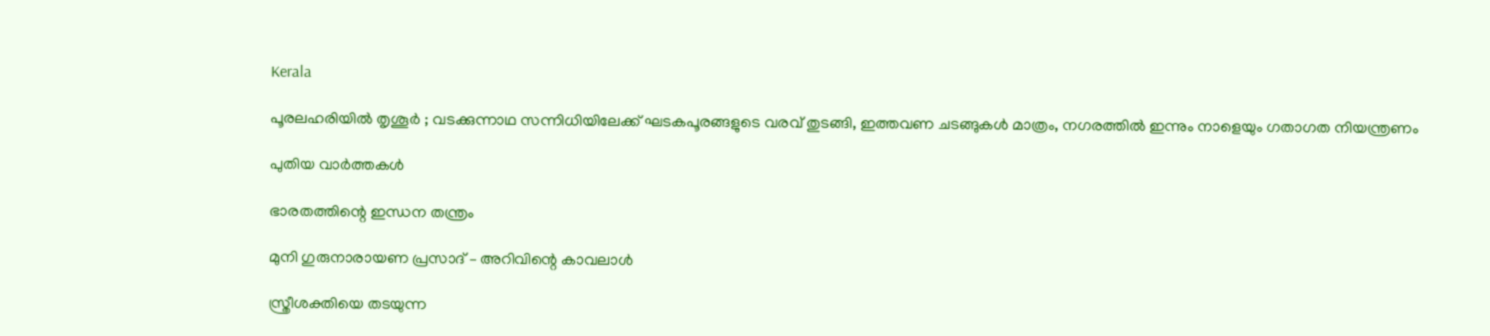Kerala

പൂരലഹരിയിൽ തൃശൂർ ; വടക്കുന്നാഥ സന്നിധിയിലേക്ക് ഘടകപൂരങ്ങളുടെ വരവ് തുടങ്ങി, ഇത്തവണ ചടങ്ങുകൾ മാത്രം, നഗരത്തിൽ ഇന്നും നാളെയും ഗതാഗത നിയന്ത്രണം

പുതിയ വാര്‍ത്തകള്‍

ഭാരതത്തിന്റെ ഇന്ധന തന്ത്രം

മുനി ഗുരുനാരായണ പ്രസാദ് – അറിവിന്റെ കാവലാള്‍

സ്ത്രീശക്തിയെ തടയുന്ന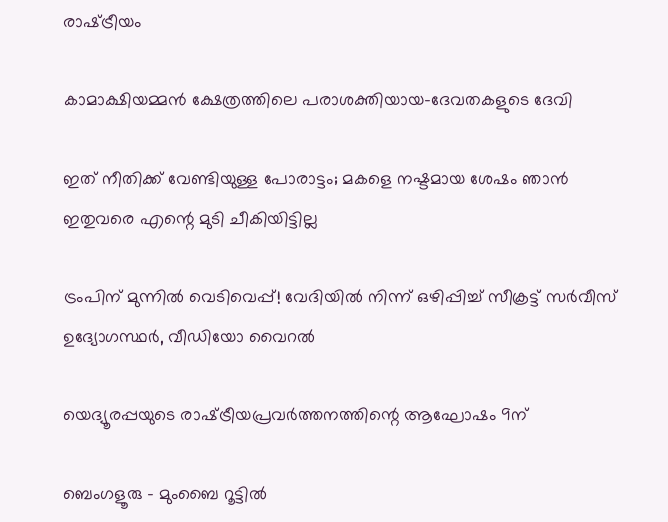രാഷ്‌ട്രീയം

കാമാക്ഷിയമ്മന്‍ ക്ഷേത്രത്തിലെ പരാശക്തിയായ-ദേവതകളുടെ ദേവി

ഇത് നീതിക്ക് വേണ്ടിയുള്ള പോരാട്ടം; മകളെ നഷ്ടമായ ശേഷം ഞാന്‍ ഇതുവരെ എന്റെ മുടി ചീകിയിട്ടില്ല

ട്രംപിന് മുന്നിൽ വെടിവെപ്പ്! വേദിയിൽ നിന്ന് ഒഴിപ്പിച്ച് സീക്രട്ട് സർവീസ് ഉദ്യോഗസ്ഥർ, വീഡിയോ വൈറൽ

യെദ്യൂരപ്പയുടെ രാഷ്‌ട്രീയപ്രവർത്തനത്തിന്റെ ആഘോഷം 9ന്

ബെംഗളൂരു – മുംബൈ റൂട്ടില്‍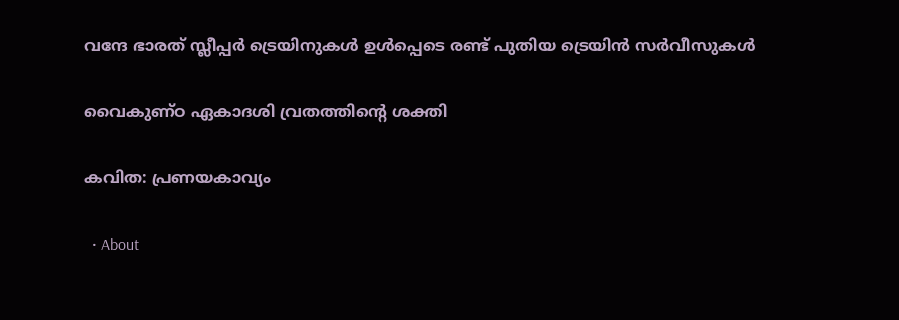വന്ദേ ഭാരത് സ്ലീപ്പര്‍ ട്രെയിനുകള്‍ ഉള്‍പ്പെടെ രണ്ട് പുതിയ ട്രെയിന്‍ സര്‍വീസുകള്‍

വൈകുണ്ഠ ഏകാദശി വ്രതത്തിന്റെ ശക്തി

കവിത: പ്രണയകാവ്യം

  • About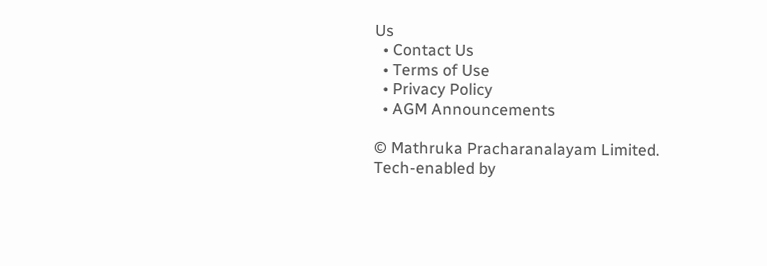Us
  • Contact Us
  • Terms of Use
  • Privacy Policy
  • AGM Announcements

© Mathruka Pracharanalayam Limited.
Tech-enabled by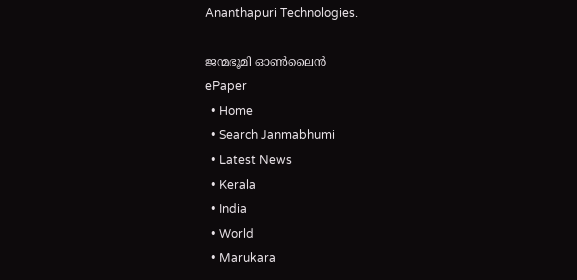Ananthapuri Technologies.

ജന്മഭൂമി ഓണ്‍ലൈന്‍
ePaper
  • Home
  • Search Janmabhumi
  • Latest News
  • Kerala
  • India
  • World
  • Marukara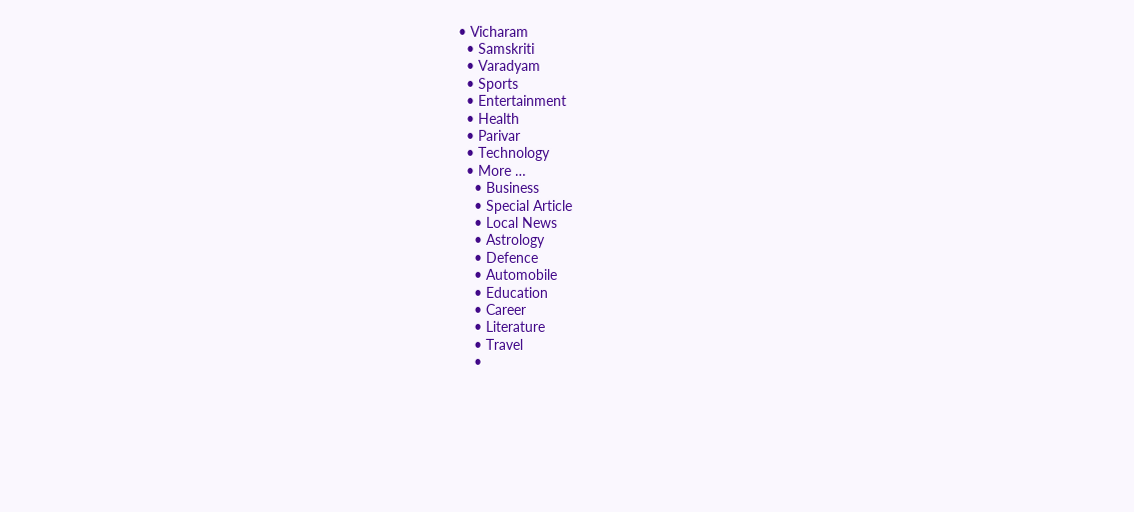• Vicharam
  • Samskriti
  • Varadyam
  • Sports
  • Entertainment
  • Health
  • Parivar
  • Technology
  • More …
    • Business
    • Special Article
    • Local News
    • Astrology
    • Defence
    • Automobile
    • Education
    • Career
    • Literature
    • Travel
    •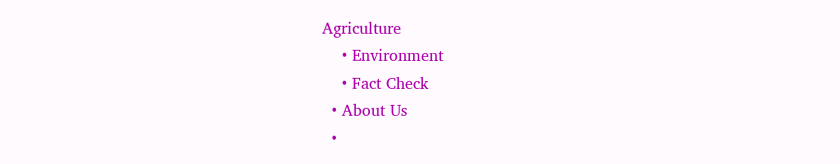Agriculture
    • Environment
    • Fact Check
  • About Us
  •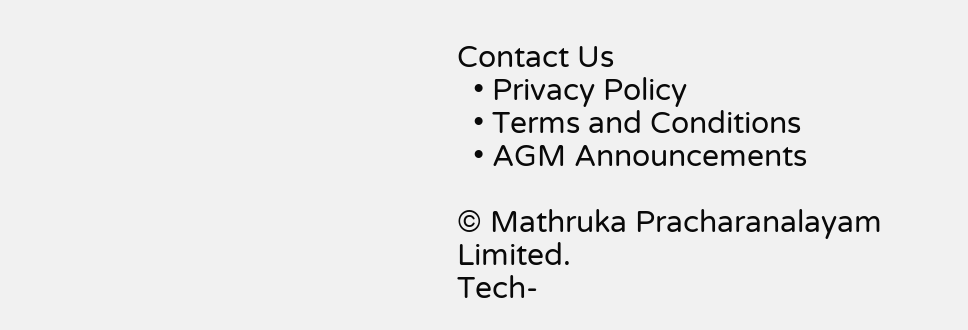Contact Us
  • Privacy Policy
  • Terms and Conditions
  • AGM Announcements

© Mathruka Pracharanalayam Limited.
Tech-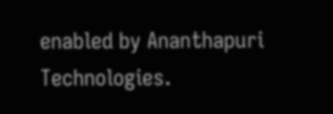enabled by Ananthapuri Technologies.